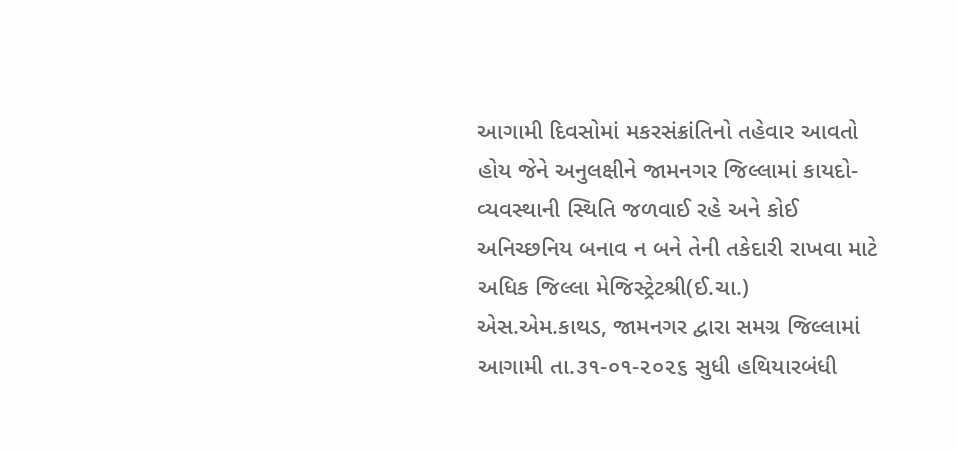આગામી દિવસોમાં મકરસંક્રાંતિનો તહેવાર આવતો હોય જેને અનુલક્ષીને જામનગર જિલ્લામાં કાયદો-વ્યવસ્થાની સ્થિતિ જળવાઈ રહે અને કોઈ અનિચ્છનિય બનાવ ન બને તેની તકેદારી રાખવા માટે અધિક જિલ્લા મેજિસ્ટ્રેટશ્રી(ઈ.ચા.) એસ.એમ.કાથડ, જામનગર દ્વારા સમગ્ર જિલ્લામાં આગામી તા.૩૧-૦૧-૨૦૨૬ સુધી હથિયારબંધી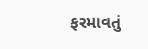ફરમાવતું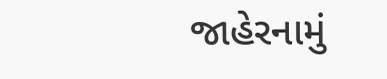જાહેરનામું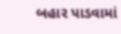બહાર પાડવામાં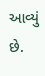આવ્યું છે.